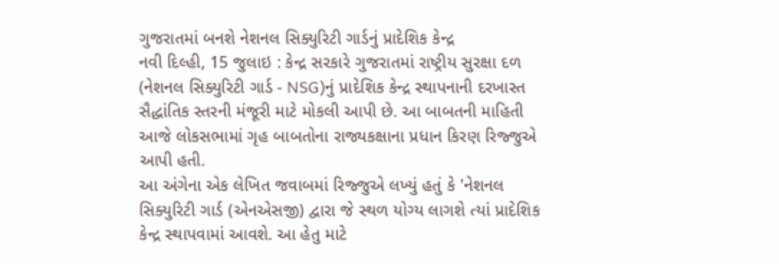ગુજરાતમાં બનશે નેશનલ સિક્યુરિટી ગાર્ડનું પ્રાદેશિક કેન્દ્ર
નવી દિલ્હી, 15 જુલાઇ : કેન્દ્ર સરકારે ગુજરાતમાં રાષ્ટ્રીય સુરક્ષા દળ (નેશનલ સિક્યુરિટી ગાર્ડ - NSG)નું પ્રાદેશિક કેન્દ્ર સ્થાપનાની દરખાસ્ત સૈદ્ધાંતિક સ્તરની મંજૂરી માટે મોકલી આપી છે. આ બાબતની માહિતી આજે લોકસભામાં ગૃહ બાબતોના રાજ્યકક્ષાના પ્રધાન કિરણ રિજ્જુએ આપી હતી.
આ અંગેના એક લેખિત જવાબમાં રિજ્જુએ લખ્યું હતું કે 'નેશનલ સિક્યુરિટી ગાર્ડ (એનએસજી) દ્વારા જે સ્થળ યોગ્ય લાગશે ત્યાં પ્રાદેશિક કેન્દ્ર સ્થાપવામાં આવશે. આ હેતુ માટે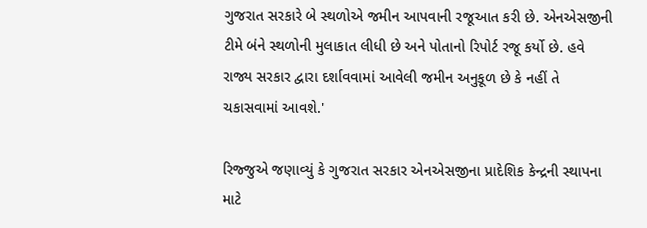ગુજરાત સરકારે બે સ્થળોએ જમીન આપવાની રજૂઆત કરી છે. એનએસજીની ટીમે બંને સ્થળોની મુલાકાત લીધી છે અને પોતાનો રિપોર્ટ રજૂ કર્યો છે. હવે રાજ્ય સરકાર દ્વારા દર્શાવવામાં આવેલી જમીન અનુકૂળ છે કે નહીં તે ચકાસવામાં આવશે.'

રિજ્જુએ જણાવ્યું કે ગુજરાત સરકાર એનએસજીના પ્રાદેશિક કેન્દ્રની સ્થાપના માટે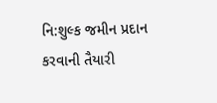નિ:શુલ્ક જમીન પ્રદાન કરવાની તૈયારી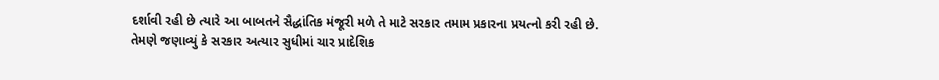દર્શાવી રહી છે ત્યારે આ બાબતને સૈદ્ધાંતિક મંજૂરી મળે તે માટે સરકાર તમામ પ્રકારના પ્રયત્નો કરી રહી છે.
તેમણે જણાવ્યું કે સરકાર અત્યાર સુધીમાં ચાર પ્રાદેશિક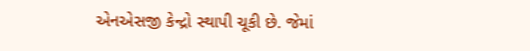એનએસજી કેન્દ્રો સ્થાપી ચૂકી છે. જેમાં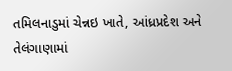તમિલનાડુમાં ચેન્નઇ ખાતે, આંધ્રપ્રદેશ અને તેલંગાણામાં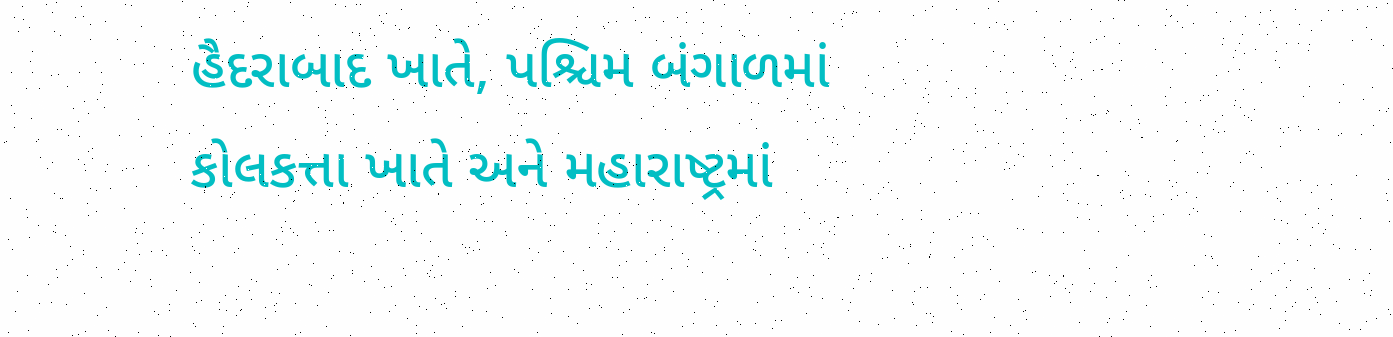હૈદરાબાદ ખાતે, પશ્ચિમ બંગાળમાં કોલકત્તા ખાતે અને મહારાષ્ટ્રમાં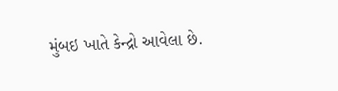મુંબઇ ખાતે કેન્દ્રો આવેલા છે.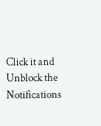Click it and Unblock the Notifications